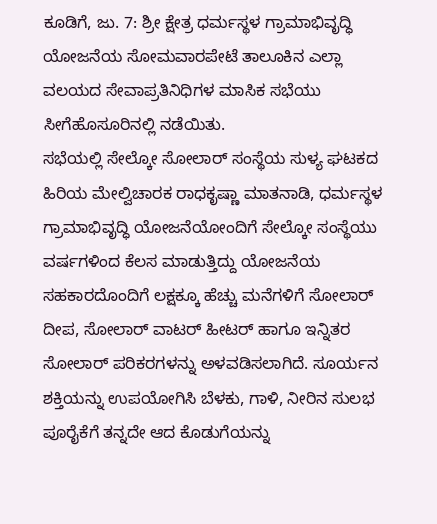ಕೂಡಿಗೆ, ಜು. 7: ಶ್ರೀ ಕ್ಷೇತ್ರ ಧರ್ಮಸ್ಥಳ ಗ್ರಾಮಾಭಿವೃದ್ಧಿ ಯೋಜನೆಯ ಸೋಮವಾರಪೇಟೆ ತಾಲೂಕಿನ ಎಲ್ಲಾ ವಲಯದ ಸೇವಾಪ್ರತಿನಿಧಿಗಳ ಮಾಸಿಕ ಸಭೆಯು ಸೀಗೆಹೊಸೂರಿನಲ್ಲಿ ನಡೆಯಿತು.
ಸಭೆಯಲ್ಲಿ ಸೇಲ್ಕೋ ಸೋಲಾರ್ ಸಂಸ್ಥೆಯ ಸುಳ್ಯ ಘಟಕದ ಹಿರಿಯ ಮೇಲ್ವಿಚಾರಕ ರಾಧಕೃಷ್ಣಾ ಮಾತನಾಡಿ, ಧರ್ಮಸ್ಥಳ ಗ್ರಾಮಾಭಿವೃದ್ಧಿ ಯೋಜನೆಯೋಂದಿಗೆ ಸೇಲ್ಕೋ ಸಂಸ್ಥೆಯು ವರ್ಷಗಳಿಂದ ಕೆಲಸ ಮಾಡುತ್ತಿದ್ದು ಯೋಜನೆಯ ಸಹಕಾರದೊಂದಿಗೆ ಲಕ್ಷಕ್ಕೂ ಹೆಚ್ಚು ಮನೆಗಳಿಗೆ ಸೋಲಾರ್ ದೀಪ, ಸೋಲಾರ್ ವಾಟರ್ ಹೀಟರ್ ಹಾಗೂ ಇನ್ನಿತರ ಸೋಲಾರ್ ಪರಿಕರಗಳನ್ನು ಅಳವಡಿಸಲಾಗಿದೆ. ಸೂರ್ಯನ ಶಕ್ತಿಯನ್ನು ಉಪಯೋಗಿಸಿ ಬೆಳಕು, ಗಾಳಿ, ನೀರಿನ ಸುಲಭ ಪೂರೈಕೆಗೆ ತನ್ನದೇ ಆದ ಕೊಡುಗೆಯನ್ನು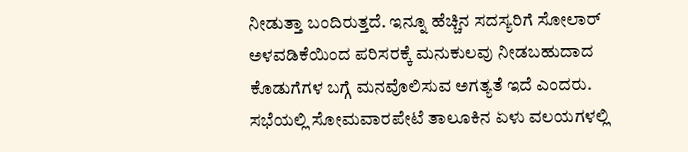ನೀಡುತ್ತಾ ಬಂದಿರುತ್ತದೆ. ಇನ್ನೂ ಹೆಚ್ಚಿನ ಸದಸ್ಯರಿಗೆ ಸೋಲಾರ್ ಅಳವಡಿಕೆಯಿಂದ ಪರಿಸರಕ್ಕೆ ಮನುಕುಲವು ನೀಡಬಹುದಾದ ಕೊಡುಗೆಗಳ ಬಗ್ಗೆ ಮನವೊಲಿಸುವ ಅಗತ್ಯತೆ ಇದೆ ಎಂದರು. ಸಭೆಯಲ್ಲಿ ಸೋಮವಾರಪೇಟೆ ತಾಲೂಕಿನ ಏಳು ವಲಯಗಳಲ್ಲಿ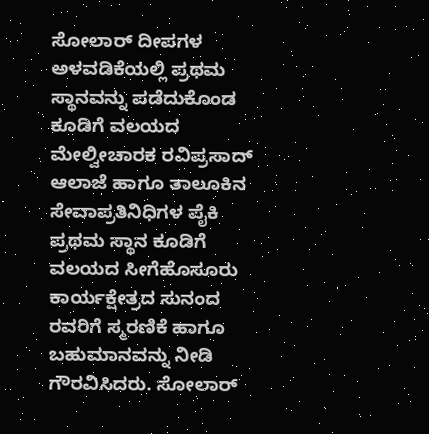ಸೋಲಾರ್ ದೀಪಗಳ ಅಳವಡಿಕೆಯಲ್ಲಿ ಪ್ರಥಮ ಸ್ಥಾನವನ್ನು ಪಡೆದುಕೊಂಡ ಕೂಡಿಗೆ ವಲಯದ ಮೇಲ್ವೀಚಾರಕ ರವಿಪ್ರಸಾದ್ ಆಲಾಜೆ ಹಾಗೂ ತಾಲೂಕಿನ ಸೇವಾಪ್ರತಿನಿಧಿಗಳ ಪೈಕಿ ಪ್ರಥಮ ಸ್ಥಾನ ಕೂಡಿಗೆ ವಲಯದ ಸೀಗೆಹೊಸೂರು ಕಾರ್ಯಕ್ಷೇತ್ರದ ಸುನಂದ ರವರಿಗೆ ಸ್ಮರಣಿಕೆ ಹಾಗೂ ಬಹುಮಾನವನ್ನು ನೀಡಿ ಗೌರವಿಸಿದರು. ಸೋಲಾರ್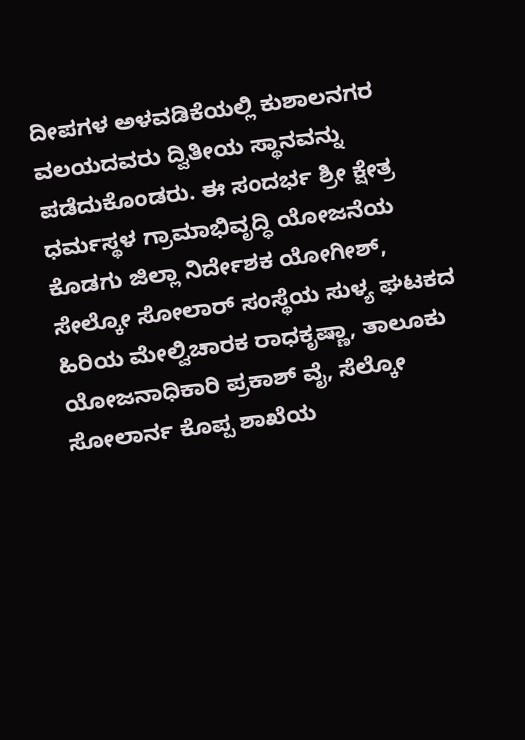ದೀಪಗಳ ಅಳವಡಿಕೆಯಲ್ಲಿ ಕುಶಾಲನಗರ ವಲಯದವರು ದ್ವಿತೀಯ ಸ್ಥಾನವನ್ನು ಪಡೆದುಕೊಂಡರು. ಈ ಸಂದರ್ಭ ಶ್ರೀ ಕ್ಷೇತ್ರ ಧರ್ಮಸ್ಥಳ ಗ್ರಾಮಾಭಿವೃದ್ಧಿ ಯೋಜನೆಯ ಕೊಡಗು ಜಿಲ್ಲಾ ನಿರ್ದೇಶಕ ಯೋಗೀಶ್, ಸೇಲ್ಕೋ ಸೋಲಾರ್ ಸಂಸ್ಥೆಯ ಸುಳ್ಯ ಘಟಕದ ಹಿರಿಯ ಮೇಲ್ವಿಚಾರಕ ರಾಧಕೃಷ್ಣಾ, ತಾಲೂಕು ಯೋಜನಾಧಿಕಾರಿ ಪ್ರಕಾಶ್ ವೈ, ಸೆಲ್ಕೋ ಸೋಲಾರ್ನ ಕೊಪ್ಪ ಶಾಖೆಯ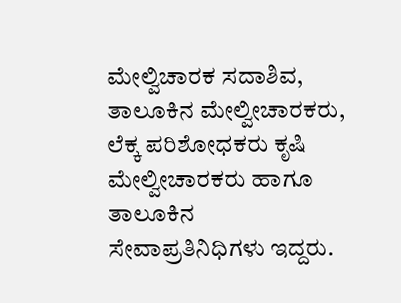ಮೇಲ್ವಿಚಾರಕ ಸದಾಶಿವ, ತಾಲೂಕಿನ ಮೇಲ್ವೀಚಾರಕರು, ಲೆಕ್ಕ ಪರಿಶೋಧಕರು ಕೃಷಿ ಮೇಲ್ವೀಚಾರಕರು ಹಾಗೂ ತಾಲೂಕಿನ ಸೇವಾಪ್ರತಿನಿಧಿಗಳು ಇದ್ದರು.